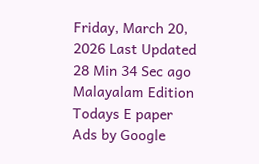Friday, March 20, 2026 Last Updated 28 Min 34 Sec ago Malayalam Edition
Todays E paper
Ads by Google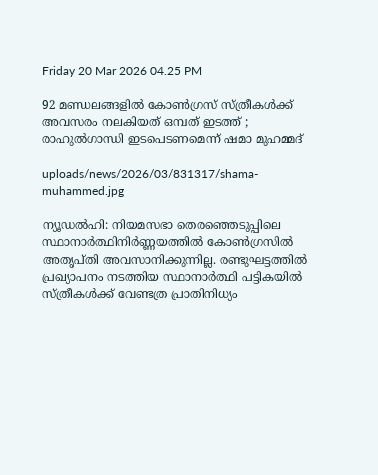Friday 20 Mar 2026 04.25 PM

92 മണ്ഡലങ്ങളില്‍ കോണ്‍ഗ്രസ് സ്ത്രീകള്‍ക്ക് അവസരം നലകിയത് ഒമ്പത് ഇടത്ത് ; രാഹുല്‍ഗാന്ധി ഇടപെടണമെന്ന് ഷമാ മുഹമ്മദ്

uploads/news/2026/03/831317/shama-muhammed.jpg

ന്യൂഡല്‍ഹി: നിയമസഭാ തെരഞ്ഞെടുപ്പിലെ സ്ഥാനാര്‍ത്ഥിനിര്‍ണ്ണയത്തില്‍ കോണ്‍ഗ്രസില്‍ അതൃപ്തി അവസാനിക്കുന്നില്ല. രണ്ടുഘട്ടത്തില്‍ പ്രഖ്യാപനം നടത്തിയ സ്ഥാനാര്‍ത്ഥി പട്ടികയില്‍ സ്ത്രീകള്‍ക്ക് വേണ്ടത്ര പ്രാതിനിധ്യം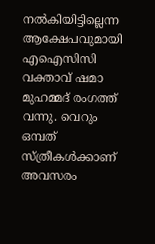നല്‍കിയിട്ടില്ലെന്ന ആക്ഷേപവുമായി എഐസിസി വക്താവ് ഷമാ മുഹമ്മദ് രംഗത്ത് വന്നു. വെറും ഒമ്പത് സ്ത്രീകള്‍ക്കാണ് അവസരം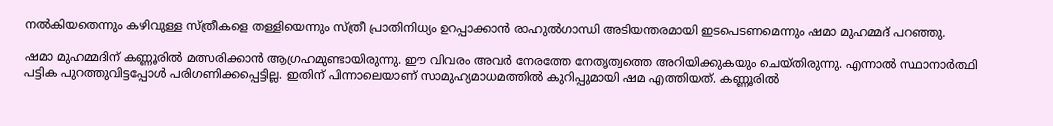നല്‍കിയതെന്നും കഴിവുള്ള സ്ത്രീകളെ തള്ളിയെന്നും സ്ത്രീ പ്രാതിനിധ്യം ഉറപ്പാക്കാന്‍ രാഹുല്‍ഗാന്ധി അടിയന്തരമായി ഇടപെടണമെന്നും ഷമാ മുഹമ്മദ് പറഞ്ഞു.

ഷമാ മുഹമ്മദിന് കണ്ണൂരില്‍ മത്സരിക്കാന്‍ ആഗ്രഹമുണ്ടായിരുന്നു. ഈ വിവരം അവര്‍ നേരത്തേ നേതൃത്വത്തെ അറിയിക്കുകയും ചെയ്തിരുന്നു. എന്നാല്‍ സ്ഥാനാര്‍ത്ഥി പട്ടിക പുറത്തുവിട്ടപ്പോള്‍ പരിഗണിക്കപ്പെട്ടില്ല. ഇതിന് പിന്നാലെയാണ് സാമുഹ്യമാധമത്തില്‍ കുറിപ്പുമായി ഷമ എത്തിയത്. കണ്ണൂരില്‍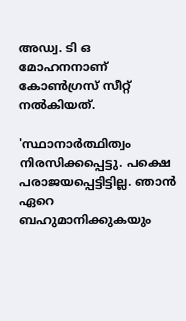അഡ്വ. ടി ഒ മോഹനനാണ് കോണ്‍ഗ്രസ് സീറ്റ് നല്‍കിയത്.

'സ്ഥാനാര്‍ത്ഥിത്വം നിരസിക്കപ്പെട്ടു. പക്ഷെ പരാജയപ്പെട്ടിട്ടില്ല. ഞാന്‍ ഏറെ ബഹുമാനിക്കുകയും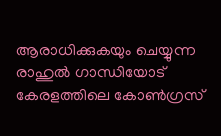ആരാധിക്കുകയും ചെയ്യുന്ന രാഹുല്‍ ഗാന്ധിയോട് കേരളത്തിലെ കോണ്‍ഗ്രസ്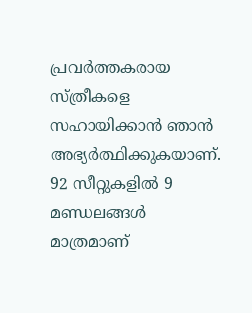പ്രവര്‍ത്തകരായ സ്ത്രീകളെ സഹായിക്കാന്‍ ഞാന്‍ അഭ്യര്‍ത്ഥിക്കുകയാണ്. 92 സീറ്റുകളില്‍ 9 മണ്ഡലങ്ങള്‍ മാത്രമാണ്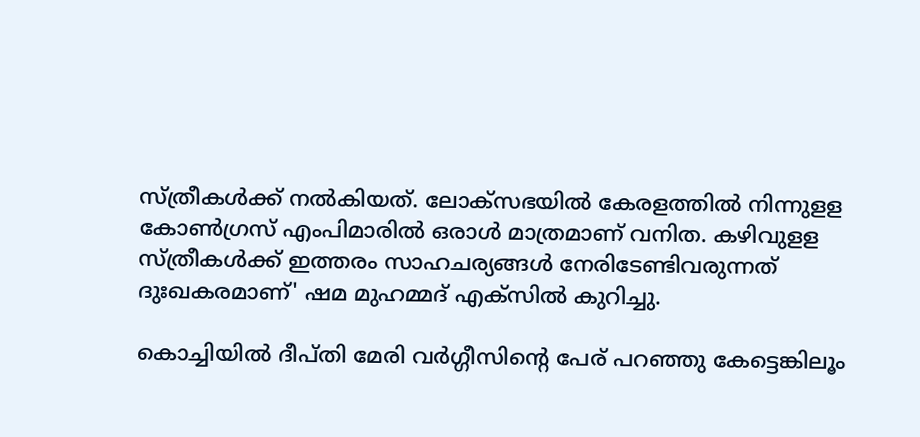സ്ത്രീകള്‍ക്ക് നല്‍കിയത്. ലോക്സഭയില്‍ കേരളത്തില്‍ നിന്നുളള കോണ്‍ഗ്രസ് എംപിമാരില്‍ ഒരാള്‍ മാത്രമാണ് വനിത. കഴിവുളള സ്ത്രീകള്‍ക്ക് ഇത്തരം സാഹചര്യങ്ങള്‍ നേരിടേണ്ടിവരുന്നത് ദുഃഖകരമാണ്' ഷമ മുഹമ്മദ് എക്സില്‍ കുറിച്ചു.

കൊച്ചിയില്‍ ദീപ്തി മേരി വര്‍ഗ്ഗീസിന്റെ പേര് പറഞ്ഞു കേട്ടെങ്കിലൂം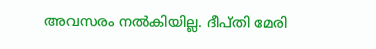അവസരം നല്‍കിയില്ല. ദീപ്തി മേരി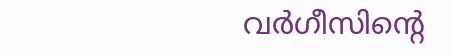വര്‍ഗീസിന്റെ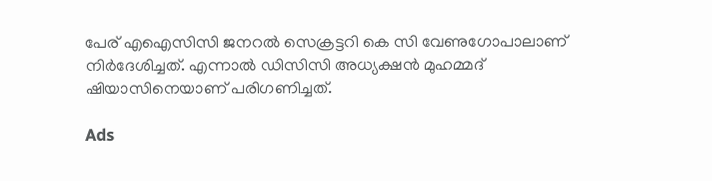പേര് എഐസിസി ജനറല്‍ സെക്രട്ടറി കെ സി വേണുഗോപാലാണ് നിര്‍ദേശിച്ചത്. എന്നാല്‍ ഡിസിസി അധ്യക്ഷന്‍ മുഹമ്മദ് ഷിയാസിനെയാണ് പരിഗണിച്ചത്.

Ads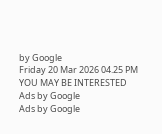by Google
Friday 20 Mar 2026 04.25 PM
YOU MAY BE INTERESTED
Ads by Google
Ads by Google